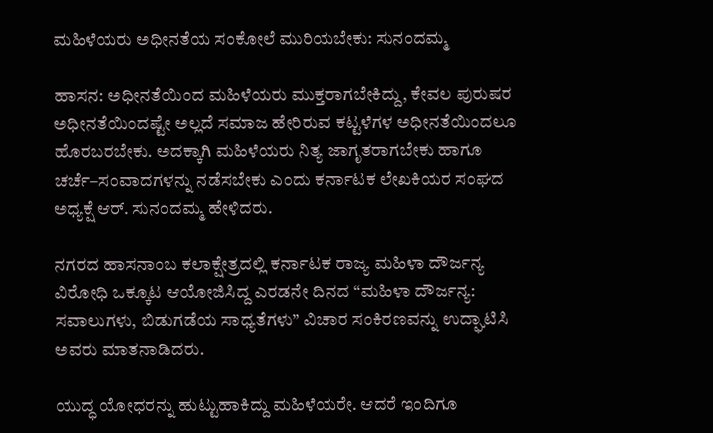ಮಹಿಳೆಯರು ಅಧೀನತೆಯ ಸಂಕೋಲೆ ಮುರಿಯಬೇಕು: ಸುನಂದಮ್ಮ

ಹಾಸನ: ಅಧೀನತೆಯಿಂದ ಮಹಿಳೆಯರು ಮುಕ್ತರಾಗಬೇಕಿದ್ದು, ಕೇವಲ ಪುರುಷರ ಅಧೀನತೆಯಿಂದಷ್ಟೇ ಅಲ್ಲದೆ ಸಮಾಜ ಹೇರಿರುವ ಕಟ್ಟಳೆಗಳ ಅಧೀನತೆಯಿಂದಲೂ ಹೊರಬರಬೇಕು. ಅದಕ್ಕಾಗಿ ಮಹಿಳೆಯರು ನಿತ್ಯ ಜಾಗೃತರಾಗಬೇಕು ಹಾಗೂ ಚರ್ಚೆ–ಸಂವಾದಗಳನ್ನು ನಡೆಸಬೇಕು ಎಂದು ಕರ್ನಾಟಕ ಲೇಖಕಿಯರ ಸಂಘದ ಅಧ್ಯಕ್ಷೆ ಆರ್. ಸುನಂದಮ್ಮ ಹೇಳಿದರು.

ನಗರದ ಹಾಸನಾಂಬ ಕಲಾಕ್ಷೇತ್ರದಲ್ಲಿ ಕರ್ನಾಟಕ ರಾಜ್ಯ ಮಹಿಳಾ ದೌರ್ಜನ್ಯ ವಿರೋಧಿ ಒಕ್ಕೂಟ ಆಯೋಜಿಸಿದ್ದ ಎರಡನೇ ದಿನದ “ಮಹಿಳಾ ದೌರ್ಜನ್ಯ: ಸವಾಲುಗಳು, ಬಿಡುಗಡೆಯ ಸಾಧ್ಯತೆಗಳು” ವಿಚಾರ ಸಂಕಿರಣವನ್ನು ಉದ್ಘಾಟಿಸಿ ಅವರು ಮಾತನಾಡಿದರು.

ಯುದ್ಧ ಯೋಧರನ್ನು ಹುಟ್ಟುಹಾಕಿದ್ದು ಮಹಿಳೆಯರೇ. ಆದರೆ ಇಂದಿಗೂ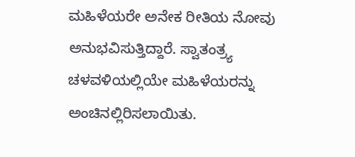ಮಹಿಳೆಯರೇ ಅನೇಕ ರೀತಿಯ ನೋವು ಅನುಭವಿಸುತ್ತಿದ್ದಾರೆ. ಸ್ವಾತಂತ್ರ್ಯ ಚಳವಳಿಯಲ್ಲಿಯೇ ಮಹಿಳೆಯರನ್ನು ಅಂಚಿನಲ್ಲಿರಿಸಲಾಯಿತು.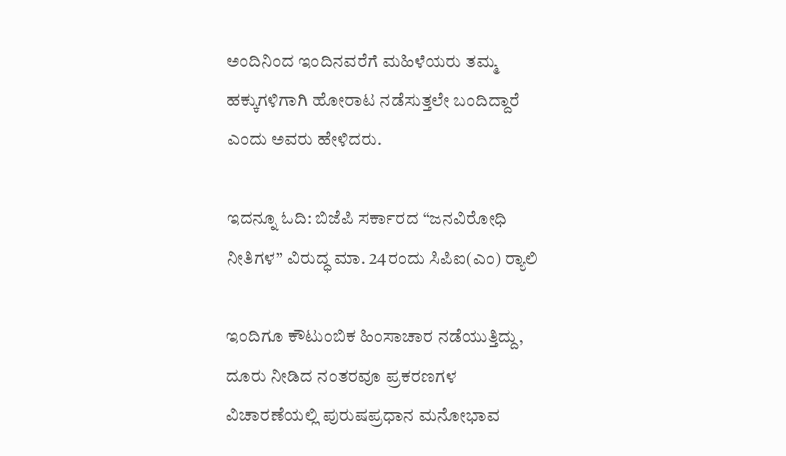ಅಂದಿನಿಂದ ಇಂದಿನವರೆಗೆ ಮಹಿಳೆಯರು ತಮ್ಮ ಹಕ್ಕುಗಳಿಗಾಗಿ ಹೋರಾಟ ನಡೆಸುತ್ತಲೇ ಬಂದಿದ್ದಾರೆ ಎಂದು ಅವರು ಹೇಳಿದರು.

ಇದನ್ನೂ ಓದಿ: ಬಿಜೆಪಿ ಸರ್ಕಾರದ “ಜನವಿರೋಧಿ ನೀತಿಗಳ” ವಿರುದ್ಧ ಮಾ. 24ರಂದು ಸಿಪಿಐ(ಎಂ) ರ‍್ಯಾಲಿ

ಇಂದಿಗೂ ಕೌಟುಂಬಿಕ ಹಿಂಸಾಚಾರ ನಡೆಯುತ್ತಿದ್ದು, ದೂರು ನೀಡಿದ ನಂತರವೂ ಪ್ರಕರಣಗಳ ವಿಚಾರಣೆಯಲ್ಲಿ ಪುರುಷಪ್ರಧಾನ ಮನೋಭಾವ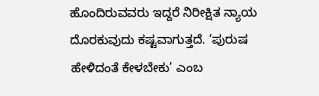ಹೊಂದಿರುವವರು ಇದ್ದರೆ ನಿರೀಕ್ಷಿತ ನ್ಯಾಯ ದೊರಕುವುದು ಕಷ್ಟವಾಗುತ್ತದೆ. ‘ಪುರುಷ ಹೇಳಿದಂತೆ ಕೇಳಬೇಕು’ ಎಂಬ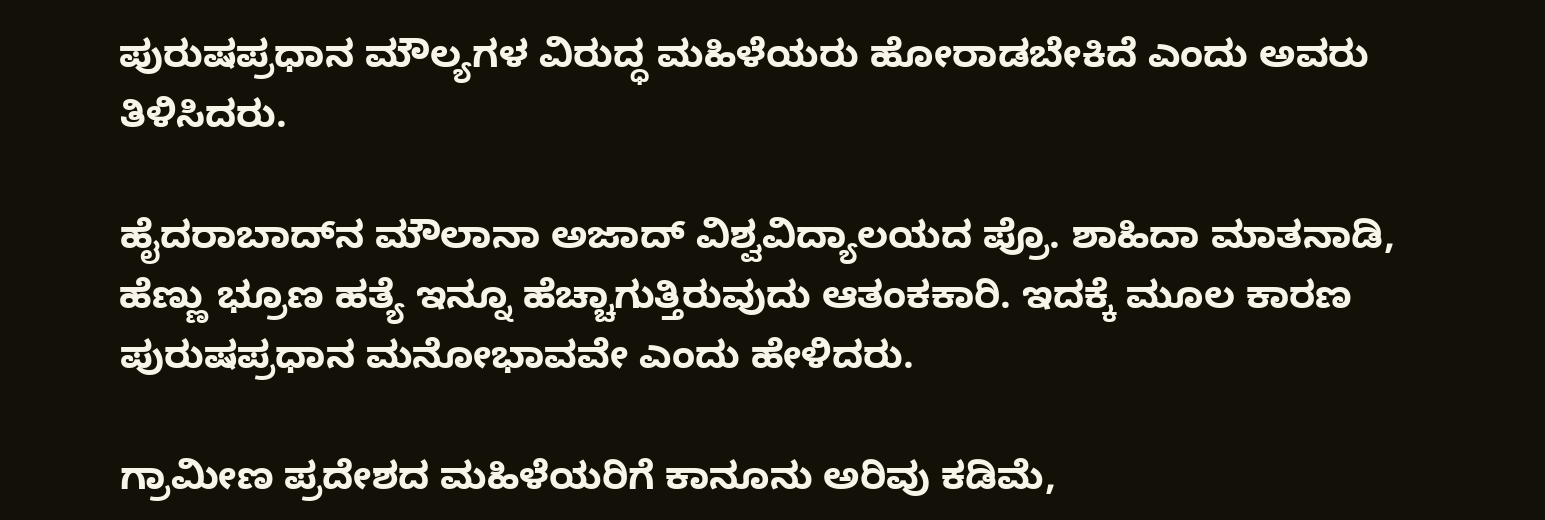ಪುರುಷಪ್ರಧಾನ ಮೌಲ್ಯಗಳ ವಿರುದ್ಧ ಮಹಿಳೆಯರು ಹೋರಾಡಬೇಕಿದೆ ಎಂದು ಅವರು ತಿಳಿಸಿದರು.

ಹೈದರಾಬಾದ್‌ನ ಮೌಲಾನಾ ಅಜಾದ್ ವಿಶ್ವವಿದ್ಯಾಲಯದ ಪ್ರೊ. ಶಾಹಿದಾ ಮಾತನಾಡಿ, ಹೆಣ್ಣು ಭ್ರೂಣ ಹತ್ಯೆ ಇನ್ನೂ ಹೆಚ್ಚಾಗುತ್ತಿರುವುದು ಆತಂಕಕಾರಿ. ಇದಕ್ಕೆ ಮೂಲ ಕಾರಣ ಪುರುಷಪ್ರಧಾನ ಮನೋಭಾವವೇ ಎಂದು ಹೇಳಿದರು.

ಗ್ರಾಮೀಣ ಪ್ರದೇಶದ ಮಹಿಳೆಯರಿಗೆ ಕಾನೂನು ಅರಿವು ಕಡಿಮೆ,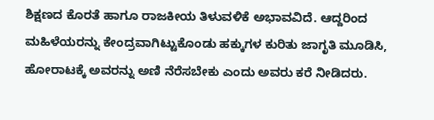ಶಿಕ್ಷಣದ ಕೊರತೆ ಹಾಗೂ ರಾಜಕೀಯ ತಿಳುವಳಿಕೆ ಅಭಾವವಿದೆ. ಆದ್ದರಿಂದ ಮಹಿಳೆಯರನ್ನು ಕೇಂದ್ರವಾಗಿಟ್ಟುಕೊಂಡು ಹಕ್ಕುಗಳ ಕುರಿತು ಜಾಗೃತಿ ಮೂಡಿಸಿ, ಹೋರಾಟಕ್ಕೆ ಅವರನ್ನು ಅಣಿ ನೆರೆಸಬೇಕು ಎಂದು ಅವರು ಕರೆ ನೀಡಿದರು.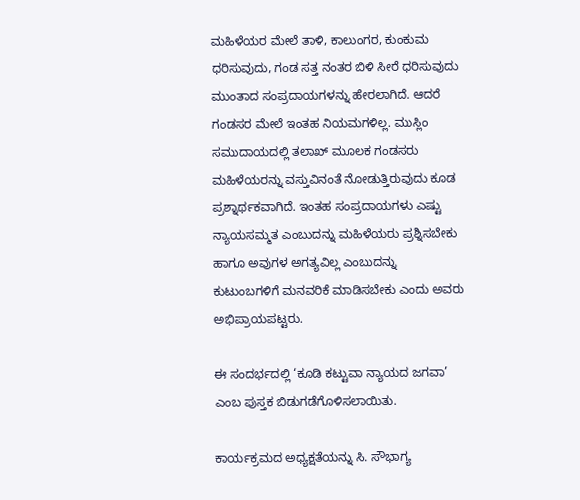ಮಹಿಳೆಯರ ಮೇಲೆ ತಾಳಿ, ಕಾಲುಂಗರ, ಕುಂಕುಮ ಧರಿಸುವುದು, ಗಂಡ ಸತ್ತ ನಂತರ ಬಿಳಿ ಸೀರೆ ಧರಿಸುವುದು ಮುಂತಾದ ಸಂಪ್ರದಾಯಗಳನ್ನು ಹೇರಲಾಗಿದೆ. ಆದರೆ ಗಂಡಸರ ಮೇಲೆ ಇಂತಹ ನಿಯಮಗಳಿಲ್ಲ. ಮುಸ್ಲಿಂ ಸಮುದಾಯದಲ್ಲಿ ತಲಾಖ್ ಮೂಲಕ ಗಂಡಸರು ಮಹಿಳೆಯರನ್ನು ವಸ್ತುವಿನಂತೆ ನೋಡುತ್ತಿರುವುದು ಕೂಡ ಪ್ರಶ್ನಾರ್ಥಕವಾಗಿದೆ. ಇಂತಹ ಸಂಪ್ರದಾಯಗಳು ಎಷ್ಟು ನ್ಯಾಯಸಮ್ಮತ ಎಂಬುದನ್ನು ಮಹಿಳೆಯರು ಪ್ರಶ್ನಿಸಬೇಕು ಹಾಗೂ ಅವುಗಳ ಅಗತ್ಯವಿಲ್ಲ ಎಂಬುದನ್ನು ಕುಟುಂಬಗಳಿಗೆ ಮನವರಿಕೆ ಮಾಡಿಸಬೇಕು ಎಂದು ಅವರು ಅಭಿಪ್ರಾಯಪಟ್ಟರು.

ಈ ಸಂದರ್ಭದಲ್ಲಿ ‘ಕೂಡಿ ಕಟ್ಟುವಾ ನ್ಯಾಯದ ಜಗವಾ’ ಎಂಬ ಪುಸ್ತಕ ಬಿಡುಗಡೆಗೊಳಿಸಲಾಯಿತು.

ಕಾರ್ಯಕ್ರಮದ ಅಧ್ಯಕ್ಷತೆಯನ್ನು ಸಿ. ಸೌಭಾಗ್ಯ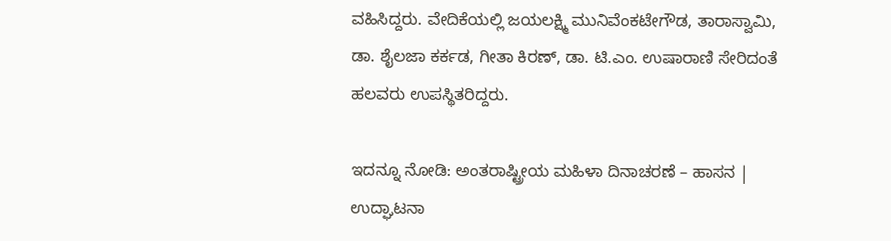ವಹಿಸಿದ್ದರು. ವೇದಿಕೆಯಲ್ಲಿ ಜಯಲಕ್ಷ್ಮಿ ಮುನಿವೆಂಕಟೇಗೌಡ, ತಾರಾಸ್ವಾಮಿ, ಡಾ. ಶೈಲಜಾ ಕರ್ಕಡ, ಗೀತಾ ಕಿರಣ್, ಡಾ. ಟಿ.ಎಂ. ಉಷಾರಾಣಿ ಸೇರಿದಂತೆ ಹಲವರು ಉಪಸ್ಥಿತರಿದ್ದರು.

ಇದನ್ನೂ ನೋಡಿ: ಅಂತರಾಷ್ಟ್ರೀಯ ಮಹಿಳಾ ದಿನಾಚರಣೆ – ಹಾಸನ | ಉದ್ಘಾಟನಾ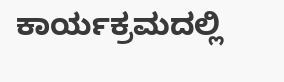ಕಾರ್ಯಕ್ರಮದಲ್ಲಿ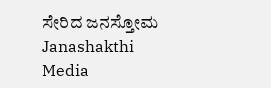ಸೇರಿದ ಜನಸ್ತೋಮ Janashakthi Media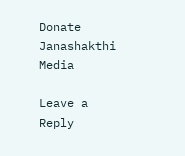Donate Janashakthi Media

Leave a Reply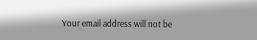Your email address will not be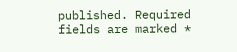published. Required fields are marked *